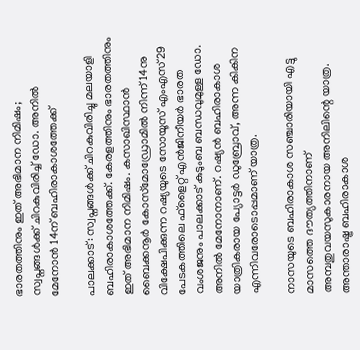ഭാരതത്തിനും ഇത് അഭിമാന നിമിഷം; സ്വപ്നങ്ങള്‍ക്ക് ചിറകുവിരിച്ച് ഡോ. അനില്‍ മേനോന്‍ 14ന് ബഹിരാകാശത്തേക്ക്

പാലക്കാട്: സ്വപ്നങ്ങള്‍ക്ക് ചിറകുവിരിച്ചു മലയാളി ബഹിരാകാശത്തേക്ക്. കേരളത്തിനും ഭാരതത്തിനും ഇത് അഭിമാന നിമിഷം. കസാഖിസ്ഥാന്‍ ബൈക്കനൂര്‍ കോസ്‌മോഡ്രോമില്‍ നിന്ന് 14നു വിക്ഷേപിക്കുന്ന റഷ്യയുടെ സോയൂസ് എംഎസ്29 പേടകത്തിലെ ഫ്‌ളൈറ്റ് എന്‍ജിനീയര്‍ ഭാരത വംശജനും പാലക്കാട് കുടുംബ ബന്ധവുമുള്ള ഡോ. അനില്‍ മേനോനാണ്. റഷ്യന്‍ ബഹിരാകാശ യാത്രികരായ പ്യോട്ടര്‍ ഡുബ്രോവ്, അന്ന കികിന എന്നിവരോടൊപ്പമാണ് യാത്ര.

നാസയുടെ ബഹിരാകാശ സഞ്ചാരിയായി എട്ടു മാസത്തെ ദൗത്യത്തിനാണ് അമ്പതുവയസുകാരനായ അനിലിന്റെ യാത്ര. അന്താരാഷ്ട്ര ബഹിരാകാശ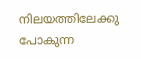നിലയത്തിലേക്കു പോകുന്ന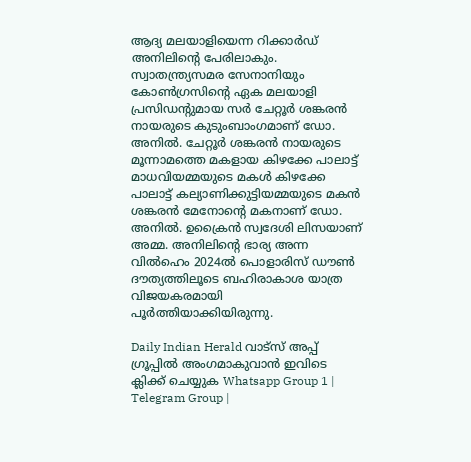ആദ്യ മലയാളിയെന്ന റിക്കാര്‍ഡ് അനിലിന്റെ പേരിലാകും. സ്വാതന്ത്ര്യസമര സേനാനിയും കോണ്‍ഗ്രസിന്റെ ഏക മലയാളി പ്രസിഡന്റുമായ സര്‍ ചേറ്റൂര്‍ ശങ്കരന്‍ നായരുടെ കുടുംബാംഗമാണ് ഡോ. അനില്‍. ചേറ്റൂര്‍ ശങ്കരന്‍ നായരുടെ മൂന്നാമത്തെ മകളായ കിഴക്കേ പാലാട്ട് മാധവിയമ്മയുടെ മകള്‍ കിഴക്കേ പാലാട്ട് കല്യാണിക്കുട്ടിയമ്മയുടെ മകന്‍ ശങ്കരന്‍ മേനോന്റെ മകനാണ് ഡോ. അനില്‍. ഉക്രൈന്‍ സ്വദേശി ലിസയാണ് അമ്മ. അനിലിന്റെ ഭാര്യ അന്ന വില്‍ഹെം 2024ല്‍ പൊളാരിസ് ഡൗണ്‍ ദൗത്യത്തിലൂടെ ബഹിരാകാശ യാത്ര വിജയകരമായി പൂര്‍ത്തിയാക്കിയിരുന്നു.

Daily Indian Herald വാട്സ് അപ്പ് ഗ്രൂപ്പിൽ അംഗമാകുവാൻ ഇവിടെ ക്ലിക്ക് ചെയ്യുക Whatsapp Group 1 | Telegram Group |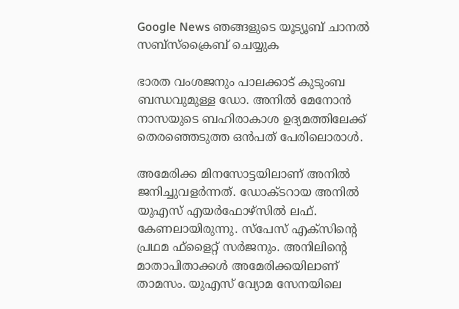Google News ഞങ്ങളുടെ യൂട്യൂബ് ചാനൽ സബ്സ്ക്രൈബ് ചെയ്യുക

ഭാരത വംശജനും പാലക്കാട് കുടുംബ ബന്ധവുമുള്ള ഡോ. അനില്‍ മേനോന്‍ നാസയുടെ ബഹിരാകാശ ഉദ്യമത്തിലേക്ക് തെരഞ്ഞെടുത്ത ഒന്‍പത് പേരിലൊരാള്‍.

അമേരിക്ക മിനസോട്ടയിലാണ് അനില്‍ ജനിച്ചുവളര്‍ന്നത്. ഡോക്ടറായ അനില്‍ യുഎസ് എയര്‍ഫോഴ്‌സില്‍ ലഫ്. കേണലായിരുന്നു. സ്‌പേസ് എക്‌സിന്റെ പ്രഥമ ഫ്‌ളൈറ്റ് സര്‍ജനും. അനിലിന്റെ മാതാപിതാക്കള്‍ അമേരിക്കയിലാണ് താമസം. യുഎസ് വ്യോമ സേനയിലെ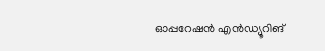ഓപ്പറേഷന്‍ എന്‍ഡ്യൂറിങ്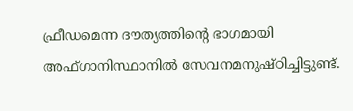ഫ്രീഡമെന്ന ദൗത്യത്തിന്റെ ഭാഗമായി അഫ്ഗാനിസ്ഥാനില്‍ സേവനമനുഷ്ഠിച്ചിട്ടുണ്ട്.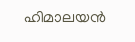ഹിമാലയന്‍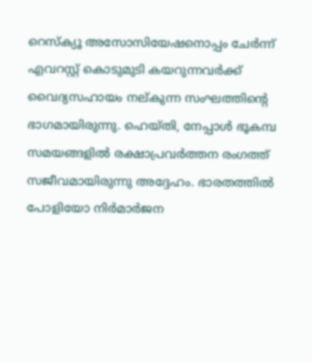റെസ്‌ക്യൂ അസോസിയേഷനൊപ്പം ചേര്‍ന്ന് എവറസ്റ്റ് കൊടുമുടി കയറുന്നവര്‍ക്ക് വൈദ്യസഹായം നല്കുന്ന സംഘത്തിന്റെ ഭാഗമായിരുന്നു. ഹെയ്തി, നേപ്പാള്‍ ഭൂകമ്പ സമയങ്ങളില്‍ രക്ഷാപ്രവര്‍ത്തന രംഗത്ത് സജീവമായിരുന്നു അദ്ദേഹം. ഭാരതത്തില്‍ പോളിയോ നിര്‍മാര്‍ജന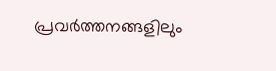പ്രവര്‍ത്തനങ്ങളിലും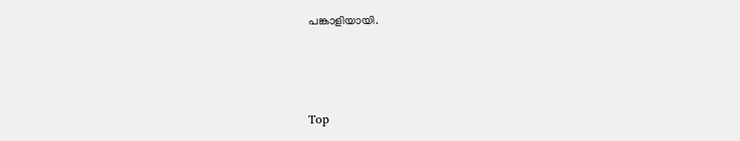പങ്കാളിയായി.



Top